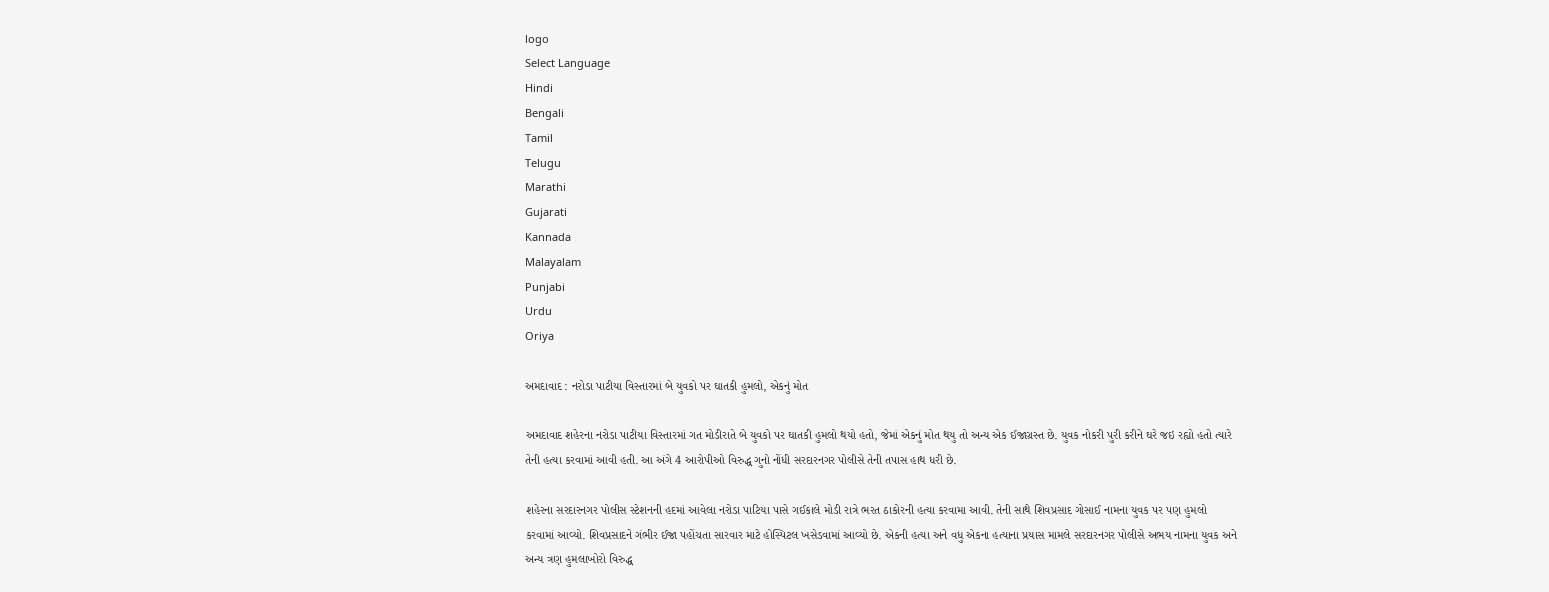logo
Select Language
Hindi
Bengali
Tamil
Telugu
Marathi
Gujarati
Kannada
Malayalam
Punjabi
Urdu
Oriya

અમદાવાદ : નરોડા પાટીયા વિસ્તારમાં બે યુવકો પર ઘાતકી હુમલો, એકનું મોત

અમદાવાદ શહેરના નરોડા પાટીયા વિસ્તારમાં ગત મોડીરાતે બે યુવકો પર ઘાતકી હુમલો થયો હતો, જેમાં એકનું મોત થયુ તો અન્ય એક ઈજાગ્રસ્ત છે. યુવક નોકરી પુરી કરીને ઘરે જઇ રહ્યો હતો ત્યારે તેની હત્યા કરવામાં આવી હતી. આ અંગે 4 આરોપીઓ વિરુદ્ધ ગુનો નોંધી સરદારનગર પોલીસે તેની તપાસ હાથ ધરી છે.

શહેરના સરદારનગર પોલીસ સ્ટેશનની હદમાં આવેલા નરોડા પાટિયા પાસે ગઈકાલે મોડી રાત્રે ભરત ઠાકોરની હત્યા કરવામા આવી. તેની સાથે શિવપ્રસાદ ગોસાઈ નામના યુવક પર પણ હુમલો કરવામાં આવ્યો. શિવપ્રસાદને ગંભીર ઈજા પહોંચતા સારવાર માટે હોસ્પિટલ ખસેડવામાં આવ્યો છે. એકની હત્યા અને વધુ એકના હત્યાના પ્રયાસ મામલે સરદારનગર પોલીસે અભય નામના યુવક અને અન્ય ત્રણ હુમલાખોરો વિરુદ્ધ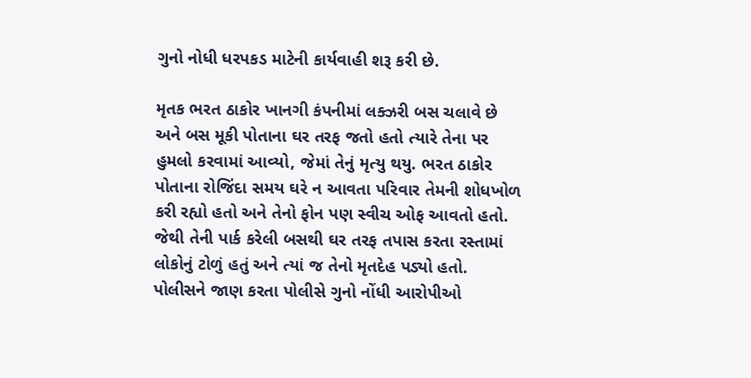ગુનો નોધી ધરપકડ માટેની કાર્યવાહી શરૂ કરી છે.

મૃતક ભરત ઠાકોર ખાનગી કંપનીમાં લક્ઝરી બસ ચલાવે છે અને બસ મૂકી પોતાના ઘર તરફ જતો હતો ત્યારે તેના પર હુમલો કરવામાં આવ્યો, જેમાં તેનું મૃત્યુ થયુ. ભરત ઠાકોર પોતાના રોજિંદા સમય ઘરે ન આવતા પરિવાર તેમની શોધખોળ કરી રહ્યો હતો અને તેનો ફોન પણ સ્વીચ ઓફ આવતો હતો. જેથી તેની પાર્ક કરેલી બસથી ઘર તરફ તપાસ કરતા રસ્તામાં લોકોનું ટોળું હતું અને ત્યાં જ તેનો મૃતદેહ પડ્યો હતો. પોલીસને જાણ કરતા પોલીસે ગુનો નોંધી આરોપીઓ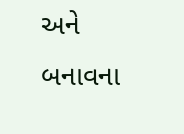અને બનાવના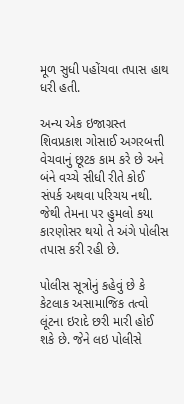મૂળ સુધી પહોંચવા તપાસ હાથ ધરી હતી.

અન્ય એક ઇજાગ્રસ્ત શિવપ્રકાશ ગોસાઈ અગરબત્તી વેચવાનું છૂટક કામ કરે છે અને બંને વચ્ચે સીધી રીતે કોઈ સંપર્ક અથવા પરિચય નથી. જેથી તેમના પર હુમલો કયા કારણોસર થયો તે અંગે પોલીસ તપાસ કરી રહી છે.

પોલીસ સૂત્રોનું કહેવું છે કે કેટલાક અસામાજિક તત્વો લૂંટના ઇરાદે છરી મારી હોઈ શકે છે. જેને લઇ પોલીસે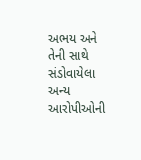અભય અને તેની સાથે સંડોવાયેલા અન્ય આરોપીઓની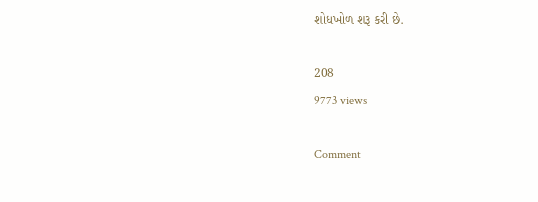શોધખોળ શરૂ કરી છે.

208
9773 views

Comment